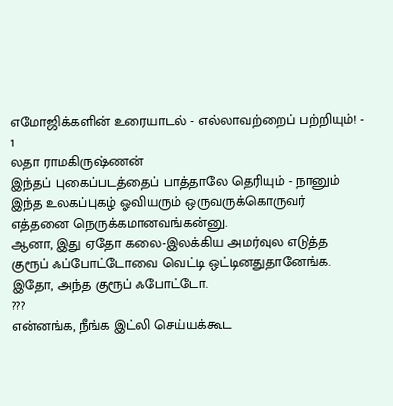எமோஜிக்களின் உரையாடல் - எல்லாவற்றைப் பற்றியும்! - 1
லதா ராமகிருஷ்ணன்
இந்தப் புகைப்படத்தைப் பாத்தாலே தெரியும் - நானும் இந்த உலகப்புகழ் ஓவியரும் ஒருவருக்கொருவர் எத்தனை நெருக்கமானவங்கன்னு.
ஆனா, இது ஏதோ கலை-இலக்கிய அமர்வுல எடுத்த குரூப் ஃப்போட்டோவை வெட்டி ஒட்டினதுதானேங்க. இதோ, அந்த குரூப் ஃபோட்டோ.
???
என்னங்க, நீங்க இட்லி செய்யக்கூட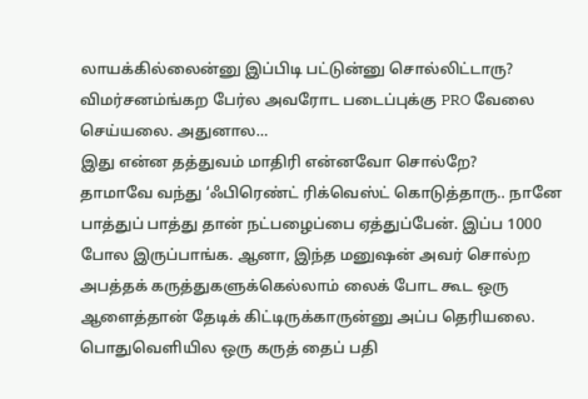லாயக்கில்லைன்னு இப்பிடி பட்டுன்னு சொல்லிட்டாரு?
விமர்சனம்ங்கற பேர்ல அவரோட படைப்புக்கு PRO வேலை செய்யலை. அதுனால...
இது என்ன தத்துவம் மாதிரி என்னவோ சொல்றே?
தாமாவே வந்து ‘ஃபிரெண்ட் ரிக்வெஸ்ட் கொடுத்தாரு.. நானே பாத்துப் பாத்து தான் நட்பழைப்பை ஏத்துப்பேன். இப்ப 1000 போல இருப்பாங்க. ஆனா, இந்த மனுஷன் அவர் சொல்ற அபத்தக் கருத்துகளுக்கெல்லாம் லைக் போட கூட ஒரு ஆளைத்தான் தேடிக் கிட்டிருக்காருன்னு அப்ப தெரியலை. பொதுவெளியில ஒரு கருத் தைப் பதி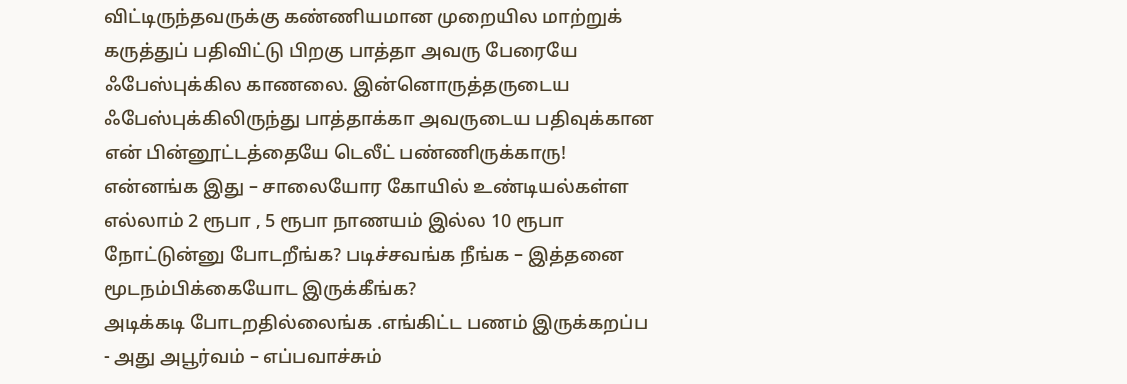விட்டிருந்தவருக்கு கண்ணியமான முறையில மாற்றுக் கருத்துப் பதிவிட்டு பிறகு பாத்தா அவரு பேரையே ஃபேஸ்புக்கில காணலை. இன்னொருத்தருடைய ஃபேஸ்புக்கிலிருந்து பாத்தாக்கா அவருடைய பதிவுக்கான என் பின்னூட்டத்தையே டெலீட் பண்ணிருக்காரு!
என்னங்க இது – சாலையோர கோயில் உண்டியல்கள்ள எல்லாம் 2 ரூபா , 5 ரூபா நாணயம் இல்ல 10 ரூபா நோட்டுன்னு போடறீங்க? படிச்சவங்க நீங்க – இத்தனை மூடநம்பிக்கையோட இருக்கீங்க?
அடிக்கடி போடறதில்லைங்க .எங்கிட்ட பணம் இருக்கறப்ப - அது அபூர்வம் – எப்பவாச்சும்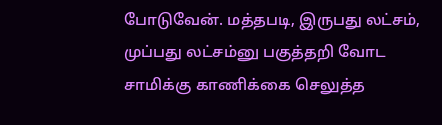போடுவேன். மத்தபடி, இருபது லட்சம், முப்பது லட்சம்னு பகுத்தறி வோட சாமிக்கு காணிக்கை செலுத்த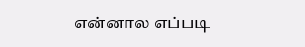என்னால எப்படி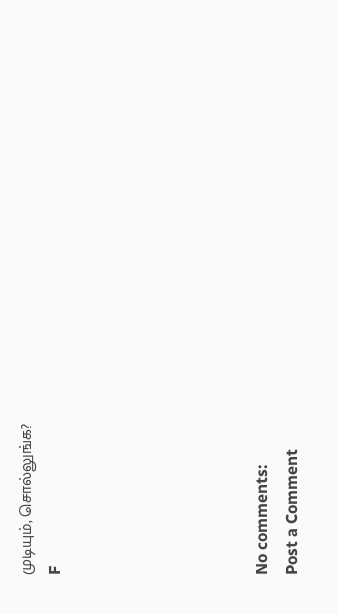முடியும், சொல்லுங்க?
F






No comments:
Post a Comment